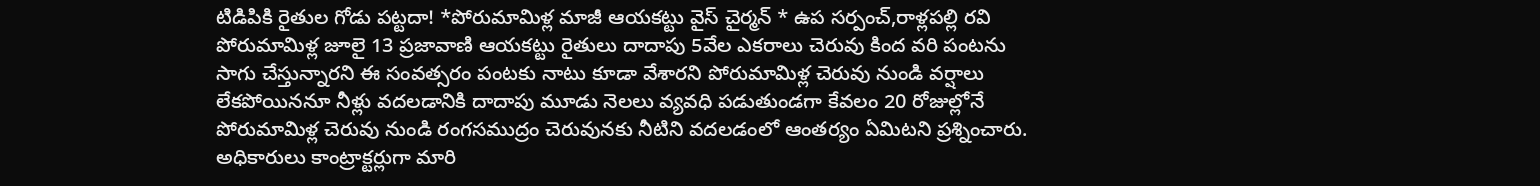టిడిపికి రైతుల గోడు పట్టదా! *పోరుమామిళ్ల మాజీ ఆయకట్టు వైస్ చైర్మన్ * ఉప సర్పంచ్,రాళ్లపల్లి రవి
పోరుమామిళ్ల జూలై 13 ప్రజావాణి ఆయకట్టు రైతులు దాదాపు 5వేల ఎకరాలు చెరువు కింద వరి పంటను సాగు చేస్తున్నారని ఈ సంవత్సరం పంటకు నాటు కూడా వేశారని పోరుమామిళ్ల చెరువు నుండి వర్షాలు లేకపోయిననూ నీళ్లు వదలడానికి దాదాపు మూడు నెలలు వ్యవధి పడుతుండగా కేవలం 20 రోజుల్లోనే పోరుమామిళ్ల చెరువు నుండి రంగసముద్రం చెరువునకు నీటిని వదలడంలో ఆంతర్యం ఏమిటని ప్రశ్నించారు. అధికారులు కాంట్రాక్టర్లుగా మారి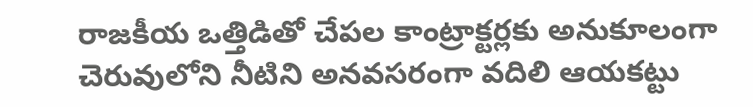రాజకీయ ఒత్తిడితో చేపల కాంట్రాక్టర్లకు అనుకూలంగా చెరువులోని నీటిని అనవసరంగా వదిలి ఆయకట్టు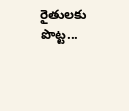రైతులకు పొట్ట...